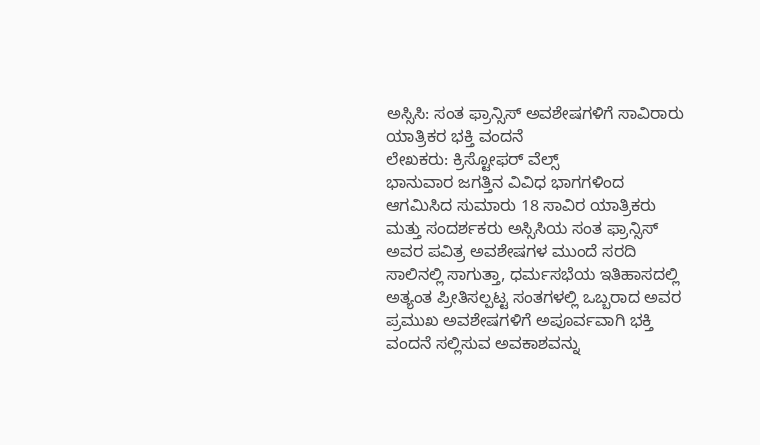ಅಸ್ಸಿಸಿ: ಸಂತ ಫ್ರಾನ್ಸಿಸ್ ಅವಶೇಷಗಳಿಗೆ ಸಾವಿರಾರು ಯಾತ್ರಿಕರ ಭಕ್ತಿ ವಂದನೆ
ಲೇಖಕರು: ಕ್ರಿಸ್ಟೋಫರ್ ವೆಲ್ಸ್
ಭಾನುವಾರ ಜಗತ್ತಿನ ವಿವಿಧ ಭಾಗಗಳಿಂದ ಆಗಮಿಸಿದ ಸುಮಾರು 18 ಸಾವಿರ ಯಾತ್ರಿಕರು ಮತ್ತು ಸಂದರ್ಶಕರು ಅಸ್ಸಿಸಿಯ ಸಂತ ಫ್ರಾನ್ಸಿಸ್ ಅವರ ಪವಿತ್ರ ಅವಶೇಷಗಳ ಮುಂದೆ ಸರದಿ ಸಾಲಿನಲ್ಲಿ ಸಾಗುತ್ತಾ, ಧರ್ಮಸಭೆಯ ಇತಿಹಾಸದಲ್ಲಿ ಅತ್ಯಂತ ಪ್ರೀತಿಸಲ್ಪಟ್ಟ ಸಂತಗಳಲ್ಲಿ ಒಬ್ಬರಾದ ಅವರ ಪ್ರಮುಖ ಅವಶೇಷಗಳಿಗೆ ಅಪೂರ್ವವಾಗಿ ಭಕ್ತಿ ವಂದನೆ ಸಲ್ಲಿಸುವ ಅವಕಾಶವನ್ನು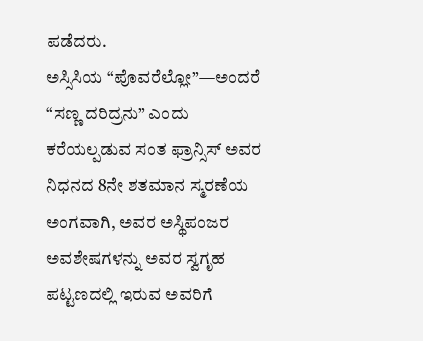ಪಡೆದರು.
ಅಸ್ಸಿಸಿಯ “ಪೊವರೆಲ್ಲೋ”—ಅಂದರೆ “ಸಣ್ಣ ದರಿದ್ರನು” ಎಂದು ಕರೆಯಲ್ಪಡುವ ಸಂತ ಫ್ರಾನ್ಸಿಸ್ ಅವರ ನಿಧನದ 8ನೇ ಶತಮಾನ ಸ್ಮರಣೆಯ ಅಂಗವಾಗಿ, ಅವರ ಅಸ್ಥಿಪಂಜರ ಅವಶೇಷಗಳನ್ನು ಅವರ ಸ್ವಗೃಹ ಪಟ್ಟಣದಲ್ಲಿ ಇರುವ ಅವರಿಗೆ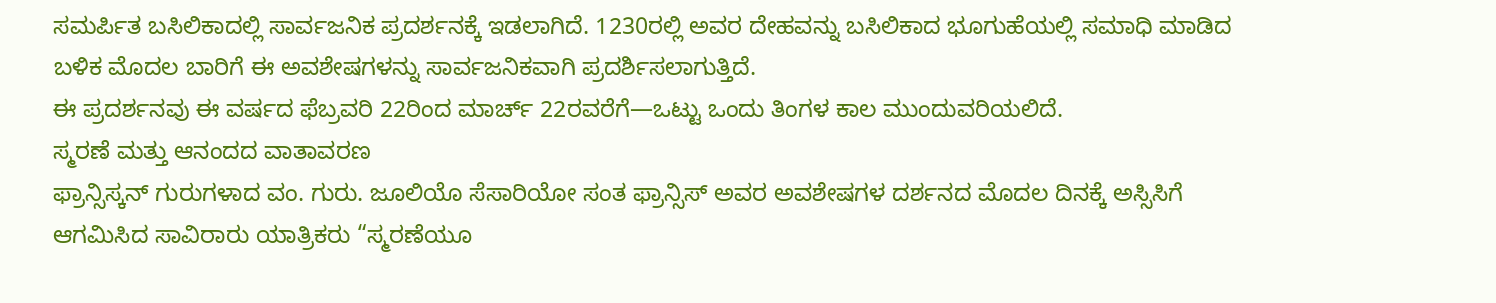ಸಮರ್ಪಿತ ಬಸಿಲಿಕಾದಲ್ಲಿ ಸಾರ್ವಜನಿಕ ಪ್ರದರ್ಶನಕ್ಕೆ ಇಡಲಾಗಿದೆ. 1230ರಲ್ಲಿ ಅವರ ದೇಹವನ್ನು ಬಸಿಲಿಕಾದ ಭೂಗುಹೆಯಲ್ಲಿ ಸಮಾಧಿ ಮಾಡಿದ ಬಳಿಕ ಮೊದಲ ಬಾರಿಗೆ ಈ ಅವಶೇಷಗಳನ್ನು ಸಾರ್ವಜನಿಕವಾಗಿ ಪ್ರದರ್ಶಿಸಲಾಗುತ್ತಿದೆ.
ಈ ಪ್ರದರ್ಶನವು ಈ ವರ್ಷದ ಫೆಬ್ರವರಿ 22ರಿಂದ ಮಾರ್ಚ್ 22ರವರೆಗೆ—ಒಟ್ಟು ಒಂದು ತಿಂಗಳ ಕಾಲ ಮುಂದುವರಿಯಲಿದೆ.
ಸ್ಮರಣೆ ಮತ್ತು ಆನಂದದ ವಾತಾವರಣ
ಫ್ರಾನ್ಸಿಸ್ಕನ್ ಗುರುಗಳಾದ ವಂ. ಗುರು. ಜೂಲಿಯೊ ಸೆಸಾರಿಯೋ ಸಂತ ಫ್ರಾನ್ಸಿಸ್ ಅವರ ಅವಶೇಷಗಳ ದರ್ಶನದ ಮೊದಲ ದಿನಕ್ಕೆ ಅಸ್ಸಿಸಿಗೆ ಆಗಮಿಸಿದ ಸಾವಿರಾರು ಯಾತ್ರಿಕರು “ಸ್ಮರಣೆಯೂ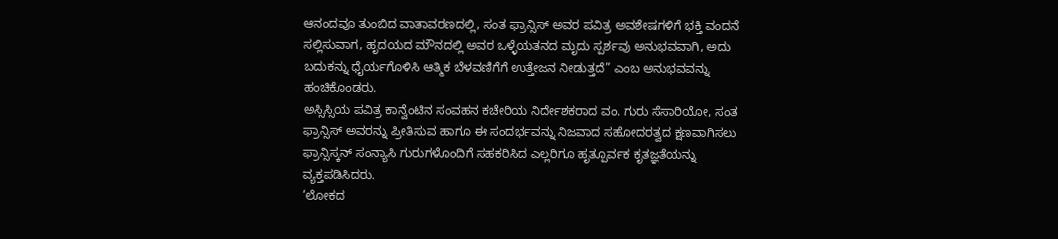ಆನಂದವೂ ತುಂಬಿದ ವಾತಾವರಣದಲ್ಲಿ, ಸಂತ ಫ್ರಾನ್ಸಿಸ್ ಅವರ ಪವಿತ್ರ ಅವಶೇಷಗಳಿಗೆ ಭಕ್ತಿ ವಂದನೆ ಸಲ್ಲಿಸುವಾಗ, ಹೃದಯದ ಮೌನದಲ್ಲಿ ಅವರ ಒಳ್ಳೆಯತನದ ಮೃದು ಸ್ಪರ್ಶವು ಅನುಭವವಾಗಿ, ಅದು ಬದುಕನ್ನು ಧೈರ್ಯಗೊಳಿಸಿ ಆತ್ಮಿಕ ಬೆಳವಣಿಗೆಗೆ ಉತ್ತೇಜನ ನೀಡುತ್ತದೆ” ಎಂಬ ಅನುಭವವನ್ನು ಹಂಚಿಕೊಂಡರು.
ಅಸ್ಸಿಸ್ಸಿಯ ಪವಿತ್ರ ಕಾನ್ವೆಂಟಿನ ಸಂವಹನ ಕಚೇರಿಯ ನಿರ್ದೇಶಕರಾದ ವಂ. ಗುರು ಸೆಸಾರಿಯೋ, ಸಂತ ಫ್ರಾನ್ಸಿಸ್ ಅವರನ್ನು ಪ್ರೀತಿಸುವ ಹಾಗೂ ಈ ಸಂದರ್ಭವನ್ನು ನಿಜವಾದ ಸಹೋದರತ್ವದ ಕ್ಷಣವಾಗಿಸಲು ಫ್ರಾನ್ಸಿಸ್ಕನ್ ಸಂನ್ಯಾಸಿ ಗುರುಗಳೊಂದಿಗೆ ಸಹಕರಿಸಿದ ಎಲ್ಲರಿಗೂ ಹೃತ್ಪೂರ್ವಕ ಕೃತಜ್ಞತೆಯನ್ನು ವ್ಯಕ್ತಪಡಿಸಿದರು.
‘ಲೋಕದ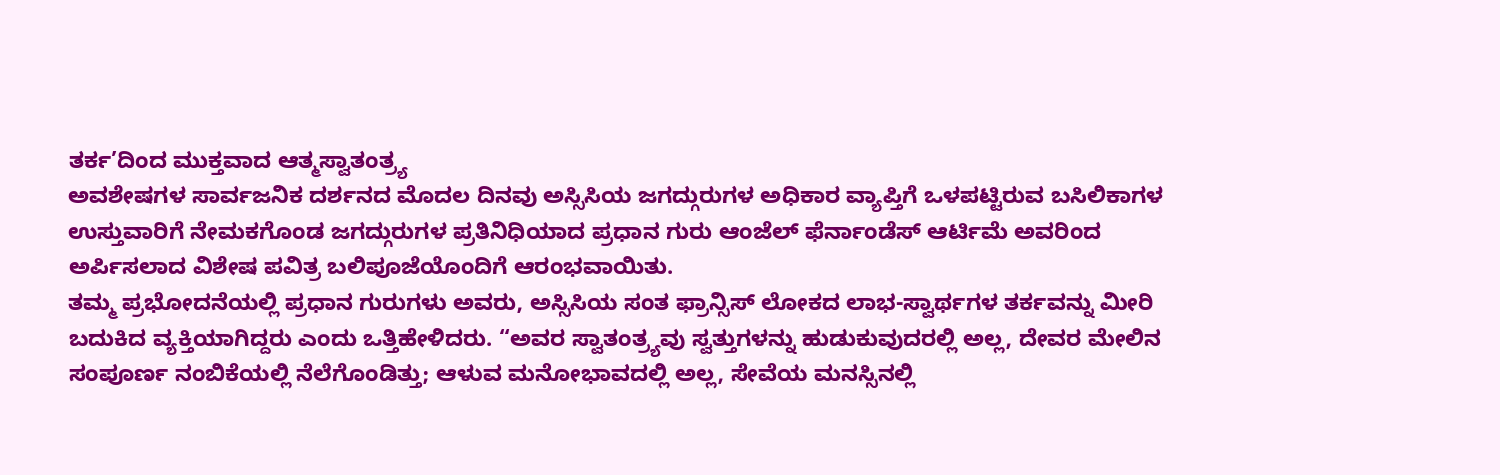ತರ್ಕ’ದಿಂದ ಮುಕ್ತವಾದ ಆತ್ಮಸ್ವಾತಂತ್ರ್ಯ
ಅವಶೇಷಗಳ ಸಾರ್ವಜನಿಕ ದರ್ಶನದ ಮೊದಲ ದಿನವು ಅಸ್ಸಿಸಿಯ ಜಗದ್ಗುರುಗಳ ಅಧಿಕಾರ ವ್ಯಾಪ್ತಿಗೆ ಒಳಪಟ್ಟಿರುವ ಬಸಿಲಿಕಾಗಳ ಉಸ್ತುವಾರಿಗೆ ನೇಮಕಗೊಂಡ ಜಗದ್ಗುರುಗಳ ಪ್ರತಿನಿಧಿಯಾದ ಪ್ರಧಾನ ಗುರು ಆಂಜೆಲ್ ಫೆರ್ನಾಂಡೆಸ್ ಆರ್ಟಿಮೆ ಅವರಿಂದ ಅರ್ಪಿಸಲಾದ ವಿಶೇಷ ಪವಿತ್ರ ಬಲಿಪೂಜೆಯೊಂದಿಗೆ ಆರಂಭವಾಯಿತು.
ತಮ್ಮ ಪ್ರಭೋದನೆಯಲ್ಲಿ ಪ್ರಧಾನ ಗುರುಗಳು ಅವರು, ಅಸ್ಸಿಸಿಯ ಸಂತ ಫ್ರಾನ್ಸಿಸ್ ಲೋಕದ ಲಾಭ-ಸ್ವಾರ್ಥಗಳ ತರ್ಕವನ್ನು ಮೀರಿ ಬದುಕಿದ ವ್ಯಕ್ತಿಯಾಗಿದ್ದರು ಎಂದು ಒತ್ತಿಹೇಳಿದರು. “ಅವರ ಸ್ವಾತಂತ್ರ್ಯವು ಸ್ವತ್ತುಗಳನ್ನು ಹುಡುಕುವುದರಲ್ಲಿ ಅಲ್ಲ, ದೇವರ ಮೇಲಿನ ಸಂಪೂರ್ಣ ನಂಬಿಕೆಯಲ್ಲಿ ನೆಲೆಗೊಂಡಿತ್ತು; ಆಳುವ ಮನೋಭಾವದಲ್ಲಿ ಅಲ್ಲ, ಸೇವೆಯ ಮನಸ್ಸಿನಲ್ಲಿ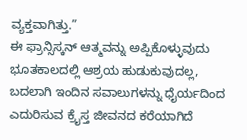ವ್ಯಕ್ತವಾಗಿತ್ತು.”
ಈ ಫ್ರಾನ್ಸಿಸ್ಕನ್ ಆತ್ಮವನ್ನು ಅಪ್ಪಿಕೊಳ್ಳುವುದು ಭೂತಕಾಲದಲ್ಲಿ ಆಶ್ರಯ ಹುಡುಕುವುದಲ್ಲ, ಬದಲಾಗಿ ಇಂದಿನ ಸವಾಲುಗಳನ್ನು ಧೈರ್ಯದಿಂದ ಎದುರಿಸುವ ಕ್ರೈಸ್ತ ಜೀವನದ ಕರೆಯಾಗಿದೆ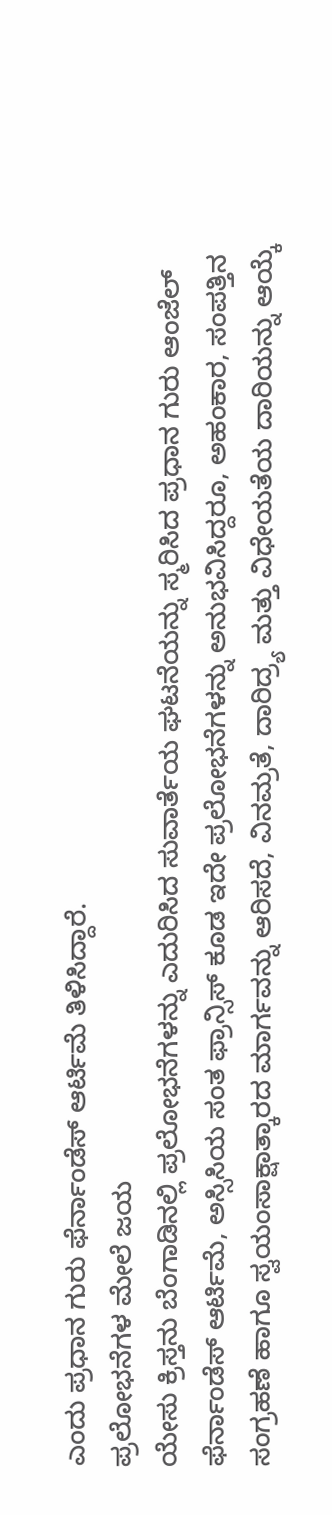ಎಂದು ಪ್ರಧಾನ ಗುರು ಫೆರ್ನಾಂಡೆಸ್ ಆರ್ಟಿಮೆ ತಿಳಿಸಿದ್ದಾರೆ.
ಪ್ರಲೋಭನೆಗಳ ಮೇಲೆ ಜಯ
ಯೇಸು ಕ್ರಿಸ್ತನು ಬೆಂಗಾಡಿನಲ್ಲಿ ಪ್ರಲೋಭನೆಗಳನ್ನು ಎದುರಿಸಿದ ಸುವಾರ್ತೆಯ ಘಟನೆಯನ್ನು ಸ್ಮರಿಸಿದ ಪ್ರಧಾನ ಗುರು ಆಂಜೆಲ್ ಫೆರ್ನಾಂಡೆಸ್ ಆರ್ಟಿಮೆ, ಅಸ್ಸಿಸಿಯ ಸಂತ ಫ್ರಾನ್ಸಿಸ್ ಕೂಡ ಇದೇ ಪ್ರಲೋಭನೆಗಳನ್ನು ಅನುಭವಿಸಿದ್ದರೂ, ಅಹಂಕಾರ, ಸಂಪತ್ತಿನ ಸಂಗ್ರಹಣೆ ಹಾಗೂ ಸ್ವಯಂಸಾಕ್ಷಾತ್ಕಾರದ ಮಾರ್ಗವನ್ನು ಆರಿಸದೆ, ವಿನಮ್ರತೆ, ದಾರಿದ್ರ್ಯ ಮತ್ತು ವಿಧೇಯತೆಯ ದಾರಿಯನ್ನು ಆಯ್ಕೆ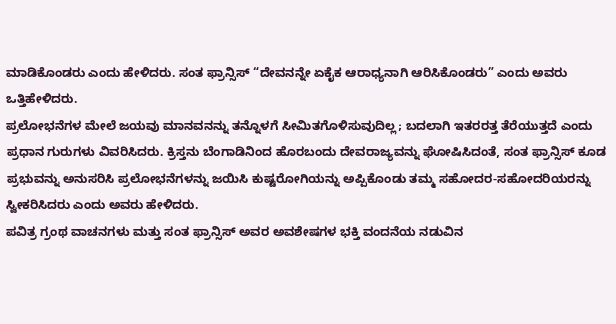ಮಾಡಿಕೊಂಡರು ಎಂದು ಹೇಳಿದರು. ಸಂತ ಫ್ರಾನ್ಸಿಸ್ “ದೇವನನ್ನೇ ಏಕೈಕ ಆರಾಧ್ಯನಾಗಿ ಆರಿಸಿಕೊಂಡರು” ಎಂದು ಅವರು ಒತ್ತಿಹೇಳಿದರು.
ಪ್ರಲೋಭನೆಗಳ ಮೇಲೆ ಜಯವು ಮಾನವನನ್ನು ತನ್ನೊಳಗೆ ಸೀಮಿತಗೊಳಿಸುವುದಿಲ್ಲ; ಬದಲಾಗಿ ಇತರರತ್ತ ತೆರೆಯುತ್ತದೆ ಎಂದು ಪ್ರಧಾನ ಗುರುಗಳು ವಿವರಿಸಿದರು. ಕ್ರಿಸ್ತನು ಬೆಂಗಾಡಿನಿಂದ ಹೊರಬಂದು ದೇವರಾಜ್ಯವನ್ನು ಘೋಷಿಸಿದಂತೆ, ಸಂತ ಫ್ರಾನ್ಸಿಸ್ ಕೂಡ ಪ್ರಭುವನ್ನು ಅನುಸರಿಸಿ ಪ್ರಲೋಭನೆಗಳನ್ನು ಜಯಿಸಿ ಕುಷ್ಟರೋಗಿಯನ್ನು ಅಪ್ಪಿಕೊಂಡು ತಮ್ಮ ಸಹೋದರ-ಸಹೋದರಿಯರನ್ನು ಸ್ವೀಕರಿಸಿದರು ಎಂದು ಅವರು ಹೇಳಿದರು.
ಪವಿತ್ರ ಗ್ರಂಥ ವಾಚನಗಳು ಮತ್ತು ಸಂತ ಫ್ರಾನ್ಸಿಸ್ ಅವರ ಅವಶೇಷಗಳ ಭಕ್ತಿ ವಂದನೆಯ ನಡುವಿನ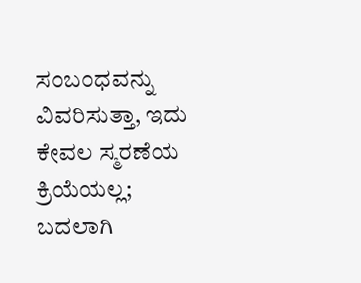ಸಂಬಂಧವನ್ನು ವಿವರಿಸುತ್ತಾ, ಇದು ಕೇವಲ ಸ್ಮರಣೆಯ ಕ್ರಿಯೆಯಲ್ಲ; ಬದಲಾಗಿ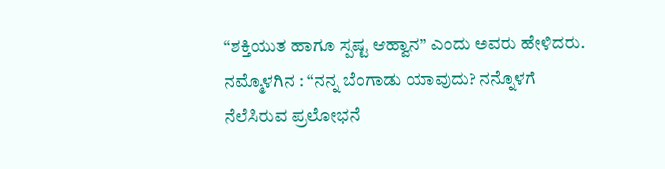“ಶಕ್ತಿಯುತ ಹಾಗೂ ಸ್ಪಷ್ಟ ಆಹ್ವಾನ” ಎಂದು ಅವರು ಹೇಳಿದರು. ನಮ್ಮೊಳಗಿನ : “ನನ್ನ ಬೆಂಗಾಡು ಯಾವುದು? ನನ್ನೊಳಗೆ ನೆಲೆಸಿರುವ ಪ್ರಲೋಭನೆ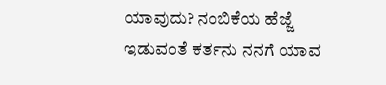ಯಾವುದು? ನಂಬಿಕೆಯ ಹೆಜ್ಜೆ ಇಡುವಂತೆ ಕರ್ತನು ನನಗೆ ಯಾವ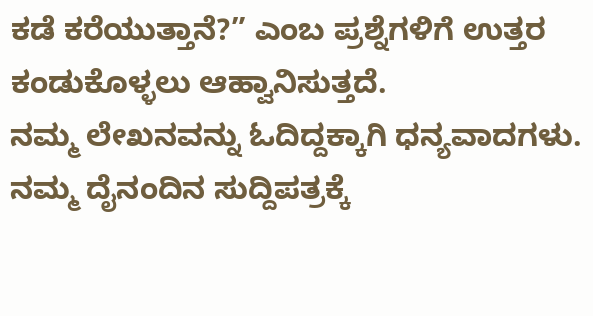ಕಡೆ ಕರೆಯುತ್ತಾನೆ?” ಎಂಬ ಪ್ರಶ್ನೆಗಳಿಗೆ ಉತ್ತರ ಕಂಡುಕೊಳ್ಳಲು ಆಹ್ವಾನಿಸುತ್ತದೆ.
ನಮ್ಮ ಲೇಖನವನ್ನು ಓದಿದ್ದಕ್ಕಾಗಿ ಧನ್ಯವಾದಗಳು. ನಮ್ಮ ದೈನಂದಿನ ಸುದ್ದಿಪತ್ರಕ್ಕೆ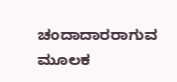ಚಂದಾದಾರರಾಗುವ ಮೂಲಕ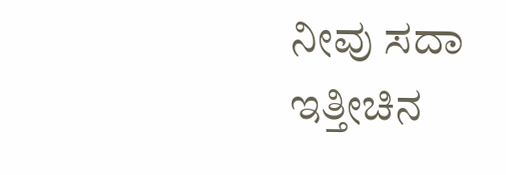ನೀವು ಸದಾ ಇತ್ತೀಚಿನ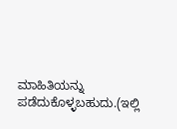ಮಾಹಿತಿಯನ್ನು ಪಡೆದುಕೊಳ್ಳಬಹುದು.(ಇಲ್ಲಿ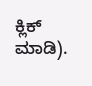ಕ್ಲಿಕ್ ಮಾಡಿ).